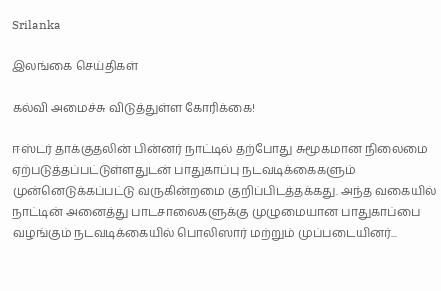Srilanka

இலங்கை செய்திகள்

கல்வி அமைச்சு விடுத்துள்ள கோரிக்கை!

ஈஸ்டர் தாக்குதலின் பின்னர் நாட்டில் தற்போது சுமூகமான நிலைமை ஏற்படுத்தப்பட்டுள்ளதுடன் பாதுகாப்பு நடவடிக்கைகளும் முன்னெடுக்கப்பட்டு வருகின்றமை குறிப்பிடத்தக்கது. அந்த வகையில் நாட்டின் அனைத்து பாடசாலைகளுக்கு முழுமையான பாதுகாப்பை வழங்கும் நடவடிக்கையில் பொலிஸார் மற்றும் முப்படையினர்...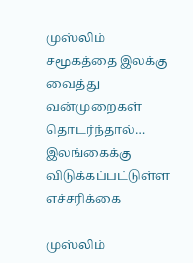முஸ்லிம் சமூகத்தை இலக்கு வைத்து வன்முறைகள் தொடர்ந்தால்… இலங்கைக்கு விடுக்கப்பட்டுள்ள எச்சரிக்கை

முஸ்லிம்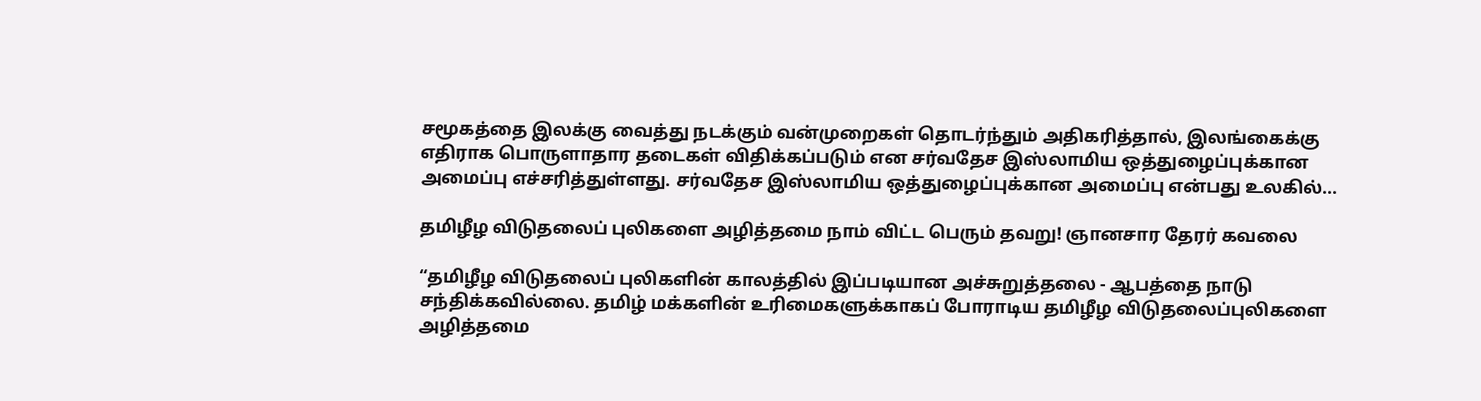சமூகத்தை இலக்கு வைத்து நடக்கும் வன்முறைகள் தொடர்ந்தும் அதிகரித்தால், இலங்கைக்கு எதிராக பொருளாதார தடைகள் விதிக்கப்படும் என சர்வதேச இஸ்லாமிய ஒத்துழைப்புக்கான அமைப்பு எச்சரித்துள்ளது. சர்வதேச இஸ்லாமிய ஒத்துழைப்புக்கான அமைப்பு என்பது உலகில்...

தமிழீழ விடுதலைப் புலிகளை அழித்தமை நாம் விட்ட பெரும் தவறு! ஞானசார தேரர் கவலை

“தமிழீழ விடுதலைப் புலிகளின் காலத்தில் இப்படியான அச்சுறுத்தலை - ஆபத்தை நாடு சந்திக்கவில்லை. தமிழ் மக்களின் உரிமைகளுக்காகப் போராடிய தமிழீழ விடுதலைப்புலிகளை அழித்தமை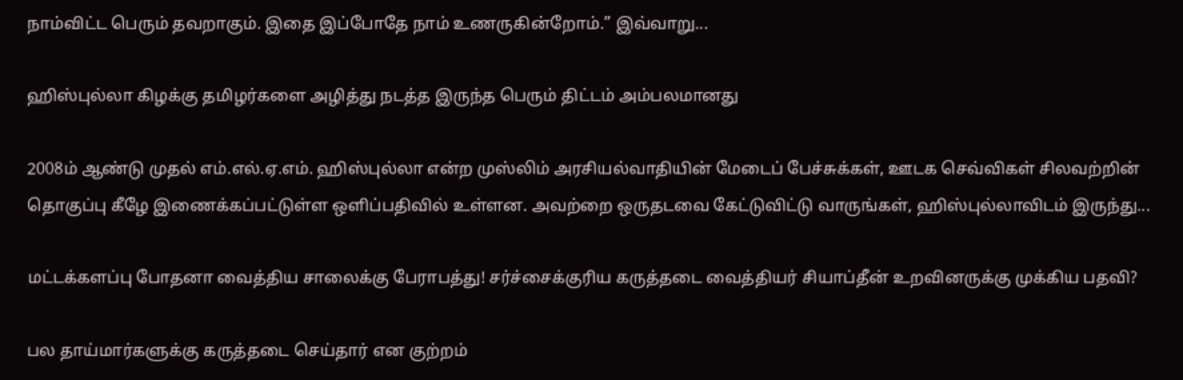நாம்விட்ட பெரும் தவறாகும். இதை இப்போதே நாம் உணருகின்றோம்.” இவ்வாறு...

ஹிஸ்புல்லா கிழக்கு தமிழர்களை அழித்து நடத்த இருந்த பெரும் திட்டம் அம்பலமானது

2008ம் ஆண்டு முதல் எம்.எல்.ஏ.எம். ஹிஸ்புல்லா என்ற முஸ்லிம் அரசியல்வாதியின் மேடைப் பேச்சுக்கள், ஊடக செவ்விகள் சிலவற்றின் தொகுப்பு கீழே இணைக்கப்பட்டுள்ள ஒளிப்பதிவில் உள்ளன. அவற்றை ஒருதடவை கேட்டுவிட்டு வாருங்கள், ஹிஸ்புல்லாவிடம் இருந்து...

மட்டக்களப்பு போதனா வைத்திய சாலைக்கு பேராபத்து! சர்ச்சைக்குரிய கருத்தடை வைத்தியர் சியாப்தீன் உறவினருக்கு முக்கிய பதவி?

பல தாய்மார்களுக்கு கருத்தடை செய்தார் என குற்றம்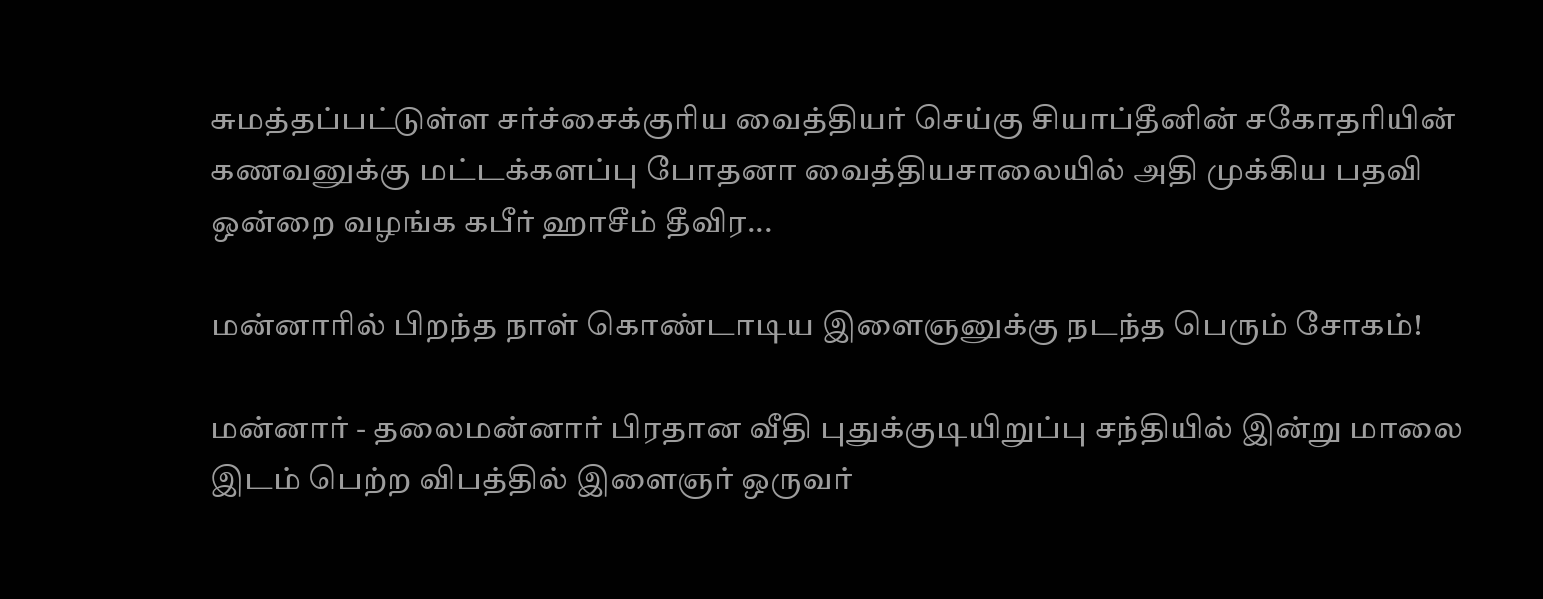சுமத்தப்பட்டுள்ள சர்ச்சைக்குரிய வைத்தியர் செய்கு சியாப்தீனின் சகோதரியின் கணவனுக்கு மட்டக்களப்பு போதனா வைத்தியசாலையில் அதி முக்கிய பதவி ஒன்றை வழங்க கபீர் ஹாசீம் தீவிர...

மன்னாரில் பிறந்த நாள் கொண்டாடிய இளைஞனுக்கு நடந்த பெரும் சோகம்!

மன்னார் - தலைமன்னார் பிரதான வீதி புதுக்குடியிறுப்பு சந்தியில் இன்று மாலை இடம் பெற்ற விபத்தில் இளைஞர் ஒருவர்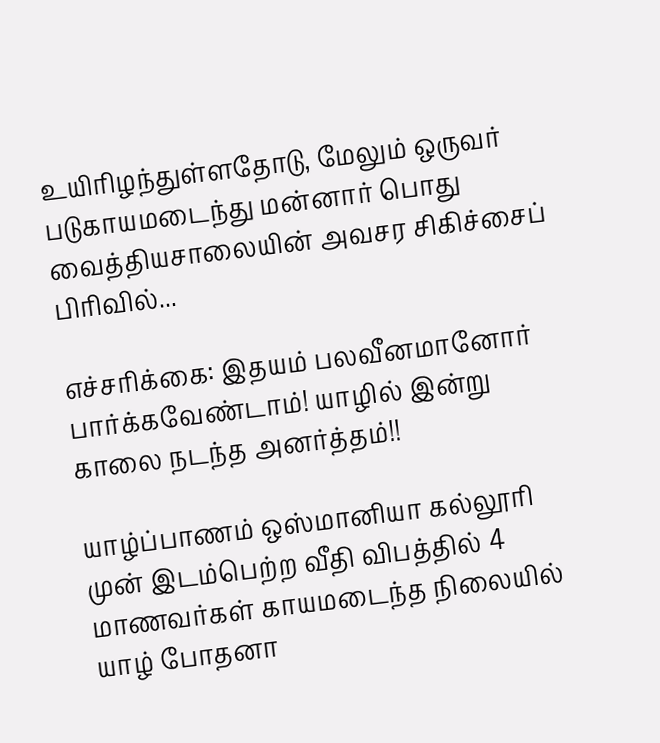உயிரிழந்துள்ளதோடு, மேலும் ஒருவர் படுகாயமடைந்து மன்னார் பொது வைத்தியசாலையின் அவசர சிகிச்சைப் பிரிவில்...

எச்சரிக்கை: இதயம் பலவீனமானோர் பார்க்கவேண்டாம்! யாழில் இன்று காலை நடந்த அனர்த்தம்!!

யாழ்ப்பாணம் ஒஸ்மானியா கல்லூரி முன் இடம்பெற்ற வீதி விபத்தில் 4 மாணவர்கள் காயமடைந்த நிலையில் யாழ் போதனா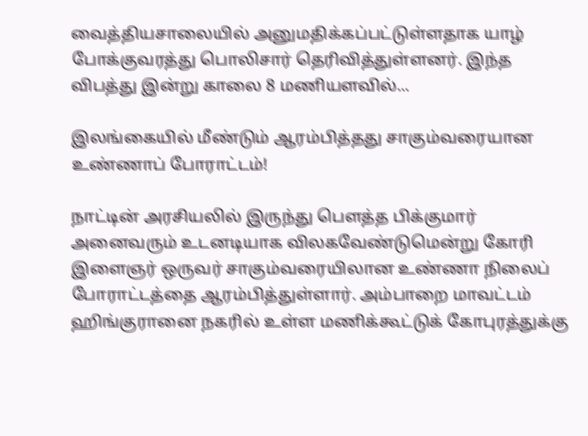வைத்தியசாலையில் அனுமதிக்கப்பட்டுள்ளதாக யாழ் போக்குவரத்து பொலிசார் தெரிவித்துள்ளனர். இந்த விபத்து இன்று காலை 8 மணியளவில்...

இலங்கையில் மீண்டும் ஆரம்பித்தது சாகும்வரையான உண்ணாப் போராட்டம்!

நாட்டின் அரசியலில் இருந்து பௌத்த பிக்குமார் அனைவரும் உடனடியாக விலகவேண்டுமென்று கோரி இளைஞர் ஒருவர் சாகும்வரையிலான உண்ணா நிலைப் போராட்டத்தை ஆரம்பித்துள்ளார். அம்பாறை மாவட்டம் ஹிங்குரானை நகரில் உள்ள மணிக்கூட்டுக் கோபுரத்துக்கு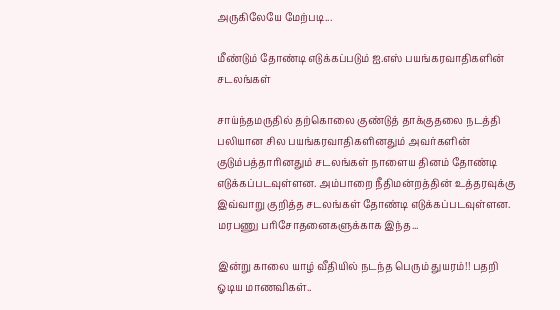அருகிலேயே மேற்படி...

மீண்டும் தோண்டி எடுக்கப்படும் ஐ.எஸ் பயங்கரவாதிகளின் சடலங்கள்

சாய்ந்தமருதில் தற்கொலை குண்டுத் தாக்குதலை நடத்தி பலியான சில பயங்கரவாதிகளினதும் அவர்களின் குடும்பத்தாரினதும் சடலங்கள் நாளைய தினம் தோண்டி எடுக்கப்படவுள்ளன. அம்பாறை நீதிமன்றத்தின் உத்தரவுக்கு இவ்வாறு குறித்த சடலங்கள் தோண்டி எடுக்கப்படவுள்ளன. மரபணு பரிசோதனைகளுக்காக இந்த...

இன்று காலை யாழ் வீதியில் நடந்த பெரும் துயரம்!! பதறி ஓடிய மாணவிகள்..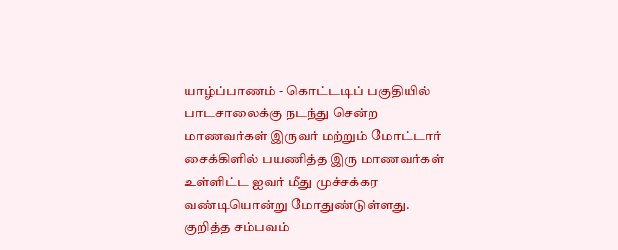யாழ்ப்பாணம் - கொட்டடிப் பகுதியில் பாடசாலைக்கு நடந்து சென்ற மாணவர்கள் இருவர் மற்றும் மோட்டார் சைக்கிளில் பயணித்த இரு மாணவர்கள் உள்ளிட்ட ஐவர் மீது முச்சக்கர வண்டியொன்று மோதுண்டுள்ளது. குறித்த சம்பவம்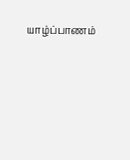யாழ்ப்பாணம்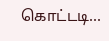கொட்டடி...